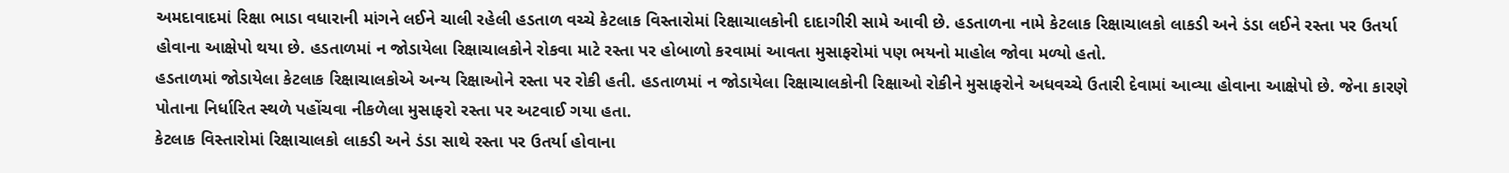અમદાવાદમાં રિક્ષા ભાડા વધારાની માંગને લઈને ચાલી રહેલી હડતાળ વચ્ચે કેટલાક વિસ્તારોમાં રિક્ષાચાલકોની દાદાગીરી સામે આવી છે. હડતાળના નામે કેટલાક રિક્ષાચાલકો લાકડી અને ડંડા લઈને રસ્તા પર ઉતર્યા હોવાના આક્ષેપો થયા છે. હડતાળમાં ન જોડાયેલા રિક્ષાચાલકોને રોકવા માટે રસ્તા પર હોબાળો કરવામાં આવતા મુસાફરોમાં પણ ભયનો માહોલ જોવા મળ્યો હતો.
હડતાળમાં જોડાયેલા કેટલાક રિક્ષાચાલકોએ અન્ય રિક્ષાઓને રસ્તા પર રોકી હતી. હડતાળમાં ન જોડાયેલા રિક્ષાચાલકોની રિક્ષાઓ રોકીને મુસાફરોને અધવચ્ચે ઉતારી દેવામાં આવ્યા હોવાના આક્ષેપો છે. જેના કારણે પોતાના નિર્ધારિત સ્થળે પહોંચવા નીકળેલા મુસાફરો રસ્તા પર અટવાઈ ગયા હતા.
કેટલાક વિસ્તારોમાં રિક્ષાચાલકો લાકડી અને ડંડા સાથે રસ્તા પર ઉતર્યા હોવાના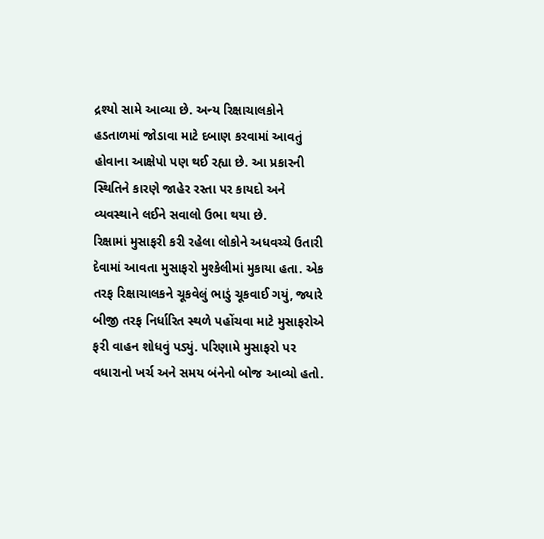દ્રશ્યો સામે આવ્યા છે. અન્ય રિક્ષાચાલકોને હડતાળમાં જોડાવા માટે દબાણ કરવામાં આવતું હોવાના આક્ષેપો પણ થઈ રહ્યા છે. આ પ્રકારની સ્થિતિને કારણે જાહેર રસ્તા પર કાયદો અને વ્યવસ્થાને લઈને સવાલો ઉભા થયા છે.
રિક્ષામાં મુસાફરી કરી રહેલા લોકોને અધવચ્ચે ઉતારી દેવામાં આવતા મુસાફરો મુશ્કેલીમાં મુકાયા હતા. એક તરફ રિક્ષાચાલકને ચૂકવેલું ભાડું ચૂકવાઈ ગયું, જ્યારે બીજી તરફ નિર્ધારિત સ્થળે પહોંચવા માટે મુસાફરોએ ફરી વાહન શોધવું પડ્યું. પરિણામે મુસાફરો પર વધારાનો ખર્ચ અને સમય બંનેનો બોજ આવ્યો હતો.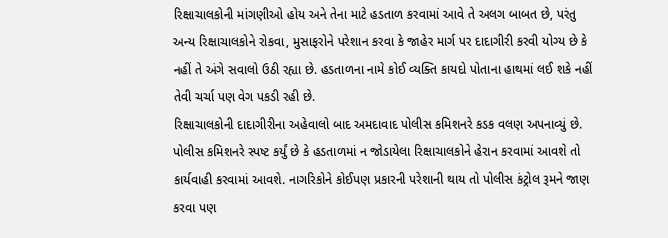રિક્ષાચાલકોની માંગણીઓ હોય અને તેના માટે હડતાળ કરવામાં આવે તે અલગ બાબત છે, પરંતુ અન્ય રિક્ષાચાલકોને રોકવા, મુસાફરોને પરેશાન કરવા કે જાહેર માર્ગ પર દાદાગીરી કરવી યોગ્ય છે કે નહીં તે અંગે સવાલો ઉઠી રહ્યા છે. હડતાળના નામે કોઈ વ્યક્તિ કાયદો પોતાના હાથમાં લઈ શકે નહીં તેવી ચર્ચા પણ વેગ પકડી રહી છે.
રિક્ષાચાલકોની દાદાગીરીના અહેવાલો બાદ અમદાવાદ પોલીસ કમિશનરે કડક વલણ અપનાવ્યું છે. પોલીસ કમિશનરે સ્પષ્ટ કર્યું છે કે હડતાળમાં ન જોડાયેલા રિક્ષાચાલકોને હેરાન કરવામાં આવશે તો કાર્યવાહી કરવામાં આવશે. નાગરિકોને કોઈપણ પ્રકારની પરેશાની થાય તો પોલીસ કંટ્રોલ રૂમને જાણ કરવા પણ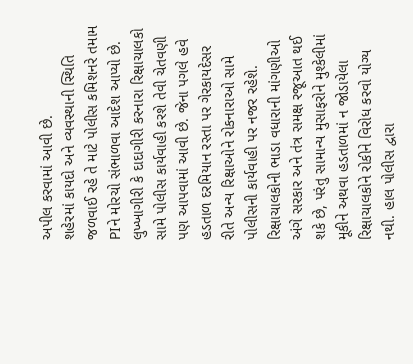અપીલ કરવામાં આવી છે.
શહેરમાં કાયદો અને વ્યવસ્થાની સ્થિતિ જળવાઈ રહે તે માટે પોલીસ કમિશનરે તમામ PIને મોરચો સંભાળવા આદેશ આપ્યો છે. લુખ્ખાગીરી કે દાદાગીરી કરનારા રિક્ષાચાલકો સામે પોલીસ કાર્યવાહી કરશે તેવી ચેતવણી પણ આપવામાં આવી છે. જેના પગલે હવે હડતાળ દરમિયાન રસ્તા પર ગેરકાયદેસર રીતે અન્ય રિક્ષાઓને રોકનારાઓ સામે પોલીસની કાર્યવાહી પર નજર રહેશે.
રિક્ષાચાલકોની ભાડા વધારાની માંગણીઓ અંગે સરકાર અને તંત્ર સમક્ષ રજૂઆત થઈ શકે છે, પરંતુ સામાન્ય મુસાફરોને મુશ્કેલીમાં મૂકીને અથવા હડતાળમાં ન જોડાયેલા રિક્ષાચાલકોને રોકીને વિરોધ કરવો યોગ્ય નથી. હાલ પોલીસ દ્વારા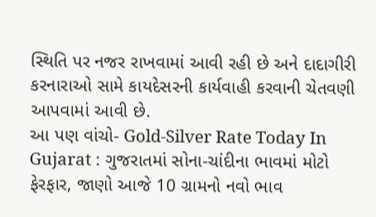સ્થિતિ પર નજર રાખવામાં આવી રહી છે અને દાદાગીરી કરનારાઓ સામે કાયદેસરની કાર્યવાહી કરવાની ચેતવણી આપવામાં આવી છે.
આ પણ વાંચો- Gold-Silver Rate Today In Gujarat : ગુજરાતમાં સોના-ચાંદીના ભાવમાં મોટો ફેરફાર, જાણો આજે 10 ગ્રામનો નવો ભાવ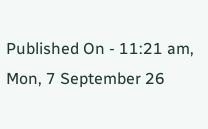Published On - 11:21 am, Mon, 7 September 26